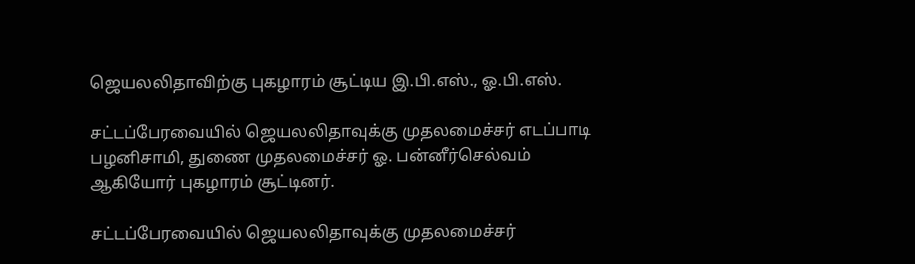ஜெயலலிதாவிற்கு புகழாரம் சூட்டிய இ.பி.எஸ்., ஓ.பி.எஸ்.

சட்டப்பேரவையில் ஜெயலலிதாவுக்கு முதலமைச்சர் எடப்பாடி பழனிசாமி, துணை முதலமைச்சர் ஓ. பன்னீர்செல்வம் ஆகியோர் புகழாரம் சூட்டினர்.

சட்டப்பேரவையில் ஜெயலலிதாவுக்கு முதலமைச்சர்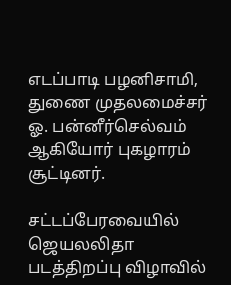எடப்பாடி பழனிசாமி, துணை முதலமைச்சர் ஓ. பன்னீர்செல்வம் ஆகியோர் புகழாரம் சூட்டினர்.

சட்டப்பேரவையில் ஜெயலலிதா படத்திறப்பு விழாவில்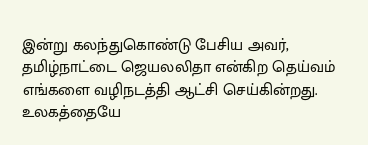இன்று கலந்துகொண்டு பேசிய அவர், தமிழ்நாட்டை ஜெயலலிதா என்கிற தெய்வம் எங்களை வழிநடத்தி ஆட்சி செய்கின்றது. உலகத்தையே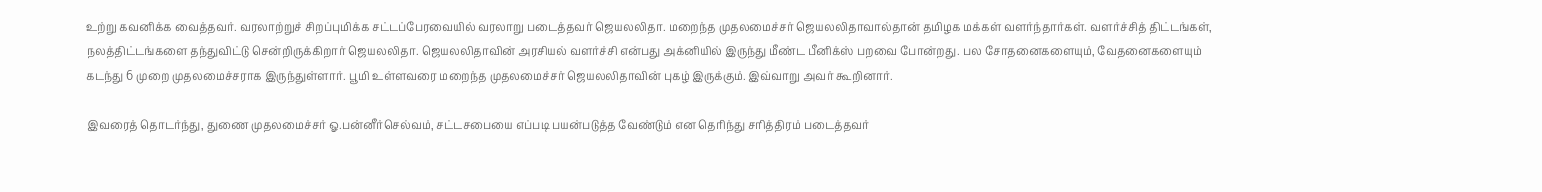உற்று கவனிக்க வைத்தவர். வரலாற்றுச் சிறப்புமிக்க சட்டப்பேரவையில் வரலாறு படைத்தவர் ஜெயலலிதா. மறைந்த முதலமைச்சர் ஜெயலலிதாவால்தான் தமிழக மக்கள் வளர்ந்தார்கள். வளர்ச்சித் திட்டங்கள், நலத்திட்டங்களை தந்துவிட்டு சென்றிருக்கிறார் ஜெயலலிதா. ஜெயலலிதாவின் அரசியல் வளர்ச்சி என்பது அக்னியில் இருந்து மீண்ட பீனிக்ஸ் பறவை போன்றது. பல சோதனைகளையும், வேதனைகளையும் கடந்து 6 முறை முதலமைச்சராக இருந்துள்ளார். பூமி உள்ளவரை மறைந்த முதலமைச்சர் ஜெயலலிதாவின் புகழ் இருக்கும். இவ்வாறு அவர் கூறினார்.

இவரைத் தொடர்ந்து, துணை முதலமைச்சர் ஓ.பன்னீர்செல்வம், சட்டசபையை எப்படி பயன்படுத்த வேண்டும் என தெரிந்து சரித்திரம் படைத்தவர்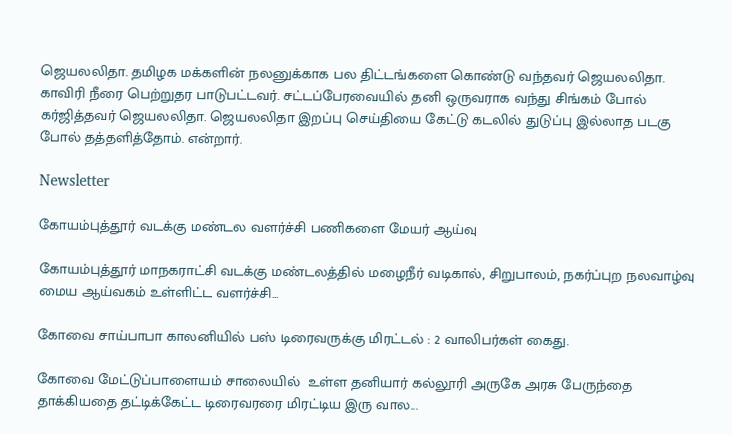ஜெயலலிதா. தமிழக மக்களின் நலனுக்காக பல திட்டங்களை கொண்டு வந்தவர் ஜெயலலிதா. காவிரி நீரை பெற்றுதர பாடுபட்டவர். சட்டப்பேரவையில் தனி ஒருவராக வந்து சிங்கம் போல் கர்ஜித்தவர் ஜெயலலிதா. ஜெயலலிதா இறப்பு செய்தியை கேட்டு கடலில் துடுப்பு இல்லாத படகு போல் தத்தளித்தோம். என்றார்.

Newsletter

கோயம்புத்தூர் வடக்கு மண்டல வளர்ச்சி பணிகளை மேயர் ஆய்வு

கோயம்புத்தூர் மாநகராட்சி வடக்கு மண்டலத்தில் மழைநீர் வடிகால், சிறுபாலம், நகர்ப்புற நலவாழ்வு மைய ஆய்வகம் உள்ளிட்ட வளர்ச்சி...

கோவை சாய்பாபா காலனியில் பஸ் டிரைவருக்கு மிரட்டல் : 2 வாலிபர்கள் கைது.

கோவை மேட்டுப்பாளையம் சாலையில்  உள்ள தனியார் கல்லூரி அருகே அரசு பேருந்தை தாக்கியதை தட்டிக்கேட்ட டிரைவரரை மிரட்டிய இரு வால...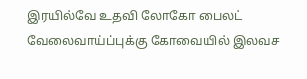இரயில்வே உதவி லோகோ பைலட் வேலைவாய்ப்புக்கு கோவையில் இலவச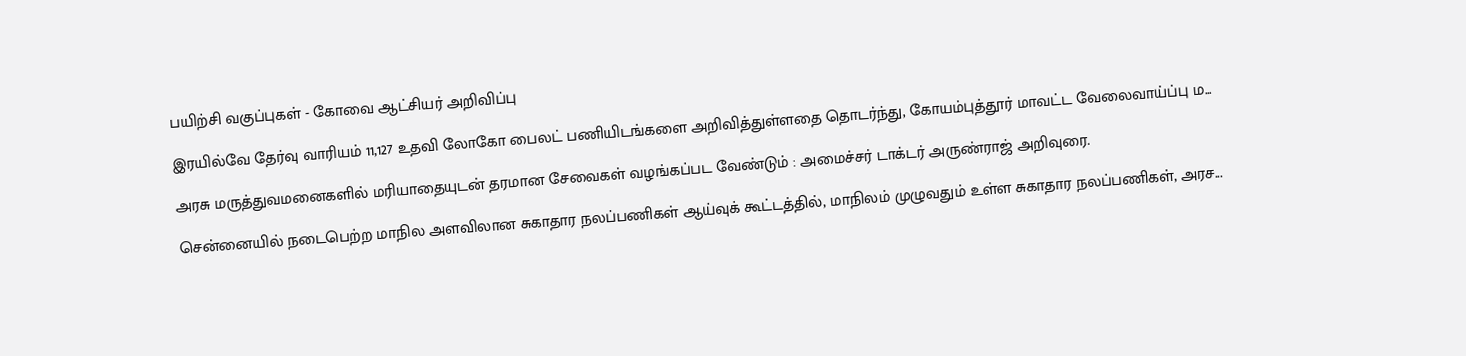பயிற்சி வகுப்புகள் - கோவை ஆட்சியர் அறிவிப்பு

இரயில்வே தேர்வு வாரியம் 11,127 உதவி லோகோ பைலட் பணியிடங்களை அறிவித்துள்ளதை தொடர்ந்து, கோயம்புத்தூர் மாவட்ட வேலைவாய்ப்பு ம...

அரசு மருத்துவமனைகளில் மரியாதையுடன் தரமான சேவைகள் வழங்கப்பட வேண்டும் : அமைச்சர் டாக்டர் அருண்ராஜ் அறிவுரை.

சென்னையில் நடைபெற்ற மாநில அளவிலான சுகாதார நலப்பணிகள் ஆய்வுக் கூட்டத்தில், மாநிலம் முழுவதும் உள்ள சுகாதார நலப்பணிகள், அரச...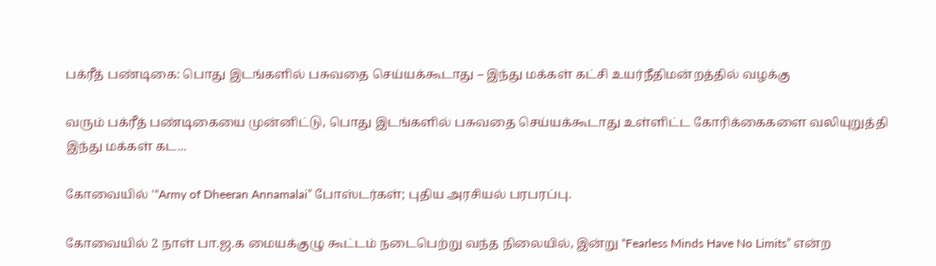பக்ரீத் பண்டிகை: பொது இடங்களில் பசுவதை செய்யக்கூடாது – இந்து மக்கள் கட்சி உயர்நீதிமன்றத்தில் வழக்கு

வரும் பக்ரீத் பண்டிகையை முன்னிட்டு, பொது இடங்களில் பசுவதை செய்யக்கூடாது உள்ளிட்ட கோரிக்கைகளை வலியுறுத்தி இந்து மக்கள் கட...

கோவையில் ‘“Army of Dheeran Annamalai” போஸ்டர்கள்; புதிய அரசியல் பரபரப்பு.

கோவையில் 2 நாள் பா.ஜ.க மையக்குழு கூட்டம் நடைபெற்று வந்த நிலையில், இன்று “Fearless Minds Have No Limits” என்ற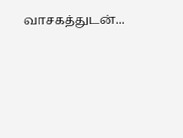வாசகத்துடன்...